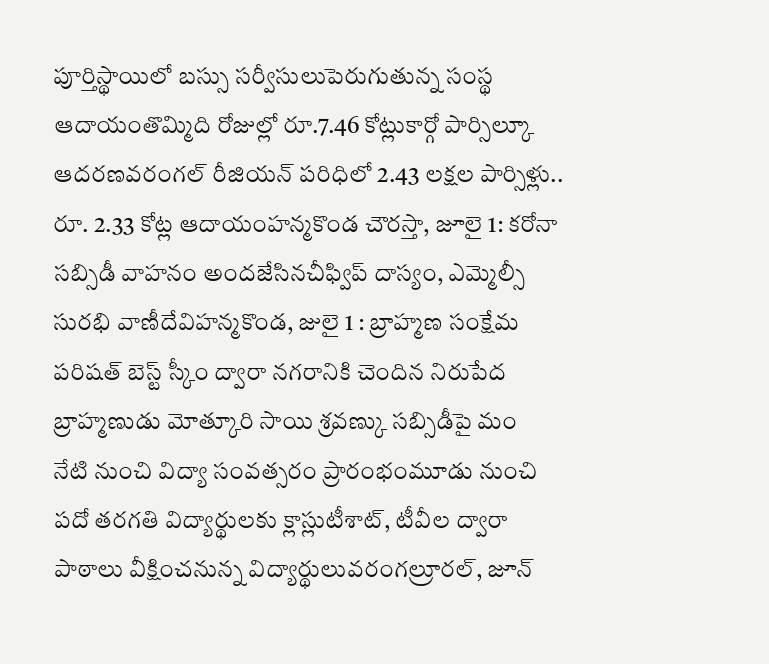పూర్తిస్థాయిలో బస్సు సర్వీసులుపెరుగుతున్న సంస్థ ఆదాయంతొమ్మిది రోజుల్లో రూ.7.46 కోట్లుకార్గో పార్సిల్కూ ఆదరణవరంగల్ రీజియన్ పరిధిలో 2.43 లక్షల పార్సిళ్లు.. రూ. 2.33 కోట్ల ఆదాయంహన్మకొండ చౌరస్తా, జూలై 1: కరోనా
సబ్సిడీ వాహనం అందజేసినచీఫ్విప్ దాస్యం, ఎమ్మెల్సీ సురభి వాణీదేవిహన్మకొండ, జులై 1 : బ్రాహ్మణ సంక్షేమ పరిషత్ బెస్ట్ స్కీం ద్వారా నగరానికి చెందిన నిరుపేద బ్రాహ్మణుడు మోత్కూరి సాయి శ్రవణ్కు సబ్సిడీపై మం
నేటి నుంచి విద్యా సంవత్సరం ప్రారంభంమూడు నుంచి పదో తరగతి విద్యార్థులకు క్లాస్లుటీశాట్, టీవీల ద్వారా పాఠాలు వీక్షించనున్న విద్యార్థులువరంగల్రూరల్, జూన్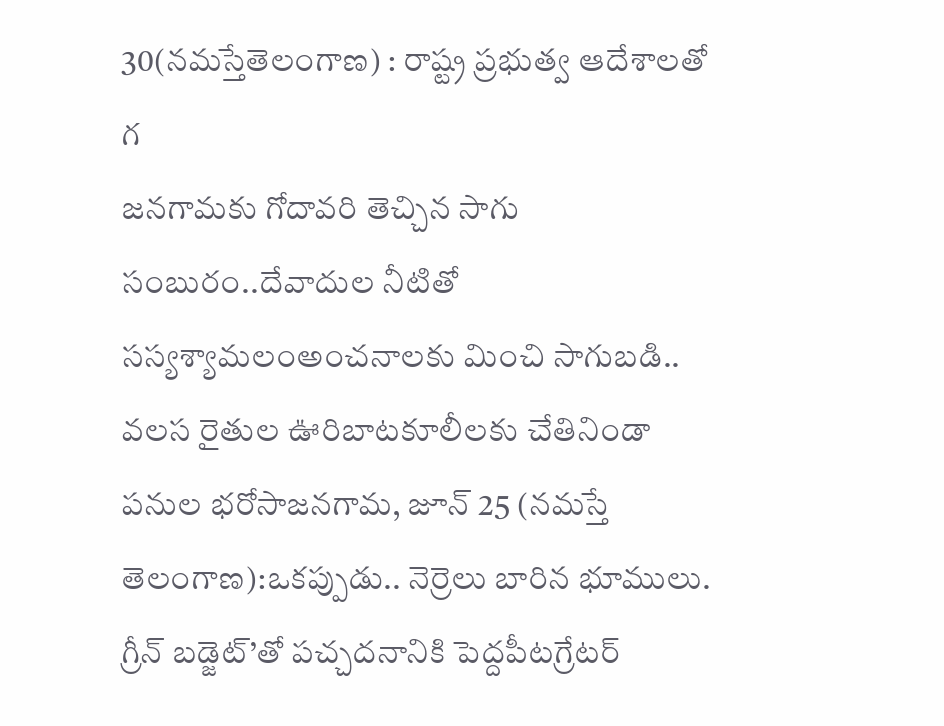30(నమస్తేతెలంగాణ) : రాష్ట్ర ప్రభుత్వ ఆదేశాలతో గ
జనగామకు గోదావరి తెచ్చిన సాగు సంబురం..దేవాదుల నీటితో సస్యశ్యామలంఅంచనాలకు మించి సాగుబడి.. వలస రైతుల ఊరిబాటకూలీలకు చేతినిండా పనుల భరోసాజనగామ, జూన్ 25 (నమస్తే తెలంగాణ):ఒకప్పుడు.. నెర్రెలు బారిన భూములు.
గ్రీన్ బడ్జెట్’తో పచ్చదనానికి పెద్దపీటగ్రేటర్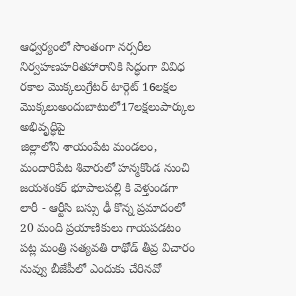ఆధ్వర్యంలో సొంతంగా నర్సరీల నిర్వహణహరితహారానికి సిద్ధంగా వివిధ రకాల మొక్కలుగ్రేటర్ టార్గెట్ 16లక్షల మొక్కలుఅందుబాటులో17లక్షలుపార్కుల అభివృద్ధిపై
జిల్లాలోని శాయంపేట మండలం, మందారిపేట శివారులో హన్మకొండ నుంచి జయశంకర్ భూపాలపల్లి కి వెళ్తుండగా లారీ - ఆర్టీసి బస్సు ఢీ కొన్న ప్రమాదంలో 20 మంది ప్రయాణికులు గాయపడటం పట్ల మంత్రి సత్యవతి రాథోడ్ తీవ్ర విచారం
నువ్వు బీజేపీలో ఎందుకు చేరినవో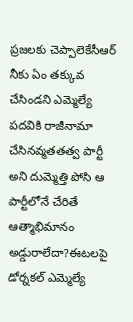ప్రజలకు చెప్పాలెకేసీఆర్ నీకు ఏం తక్కువ చేసిండని ఎమ్మెల్యే పదవికి రాజీనామా చేసినవ్మతతత్వ పార్టీ అని దుమ్మెత్తి పోసి ఆ పార్టీలోనే చేరితే ఆత్మాభిమానం అడ్డురాలేదా?ఈటలపై
డోర్నకల్ ఎమ్మెల్యే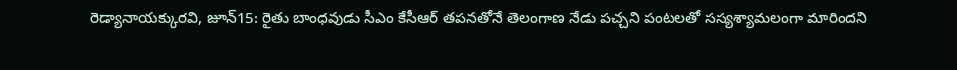రెడ్యానాయక్కురవి, జూన్15: రైతు బాంధవుడు సీఎం కేసీఆర్ తపనతోనే తెలంగాణ నేడు పచ్చని పంటలతో సస్యశ్యామలంగా మారిందని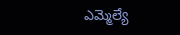ఎమ్మెల్యే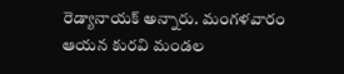రెడ్యానాయక్ అన్నారు. మంగళవారం ఆయన కురవి మండల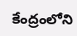కేంద్రంలోని